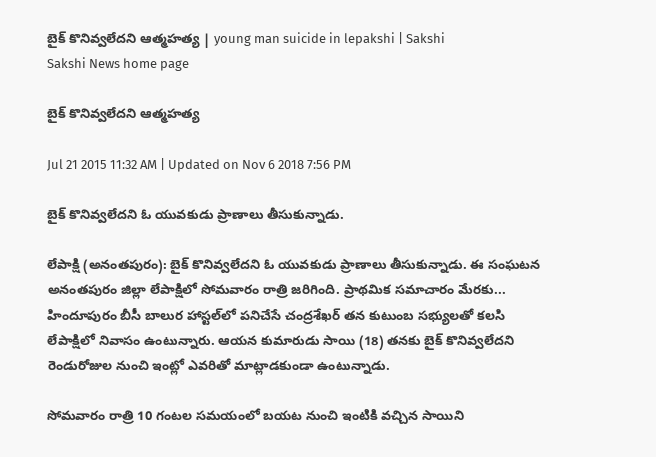బైక్ కొనివ్వలేదని ఆత్మహత్య | young man suicide in lepakshi | Sakshi
Sakshi News home page

బైక్ కొనివ్వలేదని ఆత్మహత్య

Jul 21 2015 11:32 AM | Updated on Nov 6 2018 7:56 PM

బైక్ కొనివ్వలేదని ఓ యువకుడు ప్రాణాలు తీసుకున్నాడు.

లేపాక్షి (అనంతపురం): బైక్ కొనివ్వలేదని ఓ యువకుడు ప్రాణాలు తీసుకున్నాడు. ఈ సంఘటన అనంతపురం జిల్లా లేపాక్షిలో సోమవారం రాత్రి జరిగింది. ప్రాథమిక సమాచారం మేరకు... హిందూపురం బీసీ బాలుర హాస్టల్‌లో పనిచేసే చంద్రశేఖర్ తన కుటుంబ సభ్యులతో కలసి లేపాక్షిలో నివాసం ఉంటున్నారు. ఆయన కుమారుడు సాయి (18) తనకు బైక్ కొనివ్వలేదని రెండురోజుల నుంచి ఇంట్లో ఎవరితో మాట్లాడకుండా ఉంటున్నాడు.

సోమవారం రాత్రి 10 గంటల సమయంలో బయట నుంచి ఇంటికి వచ్చిన సాయిని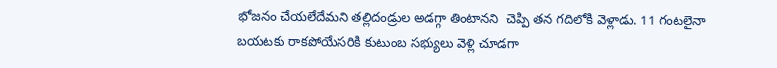భోజనం చేయలేదేమని తల్లిదండ్రుల అడగ్గా తింటానని  చెప్పి తన గదిలోకి వెళ్లాడు. 11 గంటలైనా బయటకు రాకపోయేసరికి కుటుంబ సభ్యులు వెళ్లి చూడగా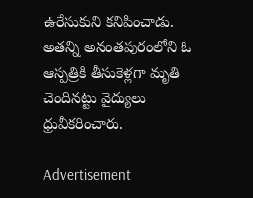ఉరేసుకుని కనిపించాడు. అతన్ని అనంతపురంలోని ఓ ఆస్పత్రికి తీసుకెళ్లగా మృతి చెందినట్టు వైద్యులు ధ్రువీకరించారు.

Advertisement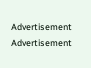Advertisement
Advertisement